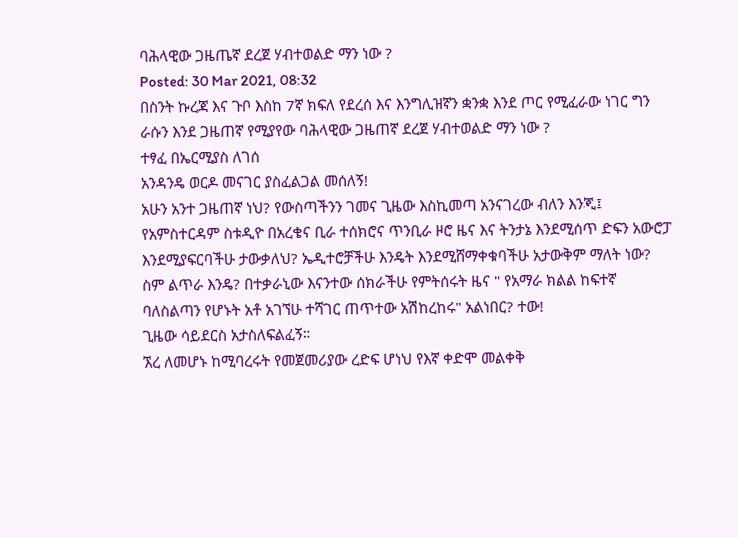ባሕላዊው ጋዜጤኛ ደረጀ ሃብተወልድ ማን ነው ?
Posted: 30 Mar 2021, 08:32
በስንት ኩረጃ እና ጉቦ እስከ 7ኛ ክፍለ የደረሰ እና እንግሊዝኛን ቋንቋ እንደ ጦር የሚፈራው ነገር ግን ራሱን እንደ ጋዜጠኛ የሚያየው ባሕላዊው ጋዜጠኛ ደረጀ ሃብተወልድ ማን ነው ?
ተፃፈ በኤርሚያስ ለገሰ
አንዳንዴ ወርዶ መናገር ያስፈልጋል መሰለኝ!
አሁን አንተ ጋዜጠኛ ነህ? የውስጣችንን ገመና ጊዜው እስኪመጣ አንናገረው ብለን እንጂ፤ የአምስተርዳም ስቱዲዮ በአረቄና ቢራ ተሰክሮና ጥንቢራ ዞሮ ዜና እና ትንታኔ እንደሚሰጥ ድፍን አውሮፓ እንደሚያፍርባችሁ ታውቃለህ? ኤዲተሮቻችሁ እንዴት እንደሚሸማቀቁባችሁ አታውቅም ማለት ነው? ስም ልጥራ እንዴ? በተቃራኒው እናንተው ሰክራችሁ የምትሰሩት ዜና " የአማራ ክልል ከፍተኛ ባለስልጣን የሆኑት አቶ አገኘሁ ተሻገር ጠጥተው አሽከረከሩ" አልነበር? ተው!
ጊዜው ሳይደርስ አታስለፍልፈኝ።
ኧረ ለመሆኑ ከሚባረሩት የመጀመሪያው ረድፍ ሆነህ የእኛ ቀድሞ መልቀቅ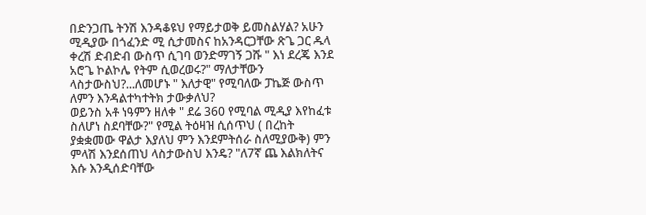በድንጋጤ ትንሽ እንዳቆዩህ የማይታወቅ ይመስልሃል? አሁን ሚዲያው በጎፈንድ ሚ ሲታመስና ከአንዳርጋቸው ጽጌ ጋር ዱላ ቀረሽ ድብድብ ውስጥ ሲገባ ወንድማገኝ ጋሹ " እነ ደረጄ እንደ አሮጌ ኮልኮሌ የትም ሲወረወሩ?" ማለታቸውን ላስታውስህ?...ለመሆኑ " እለታዊ" የሚባለው ፓኬጅ ውስጥ ለምን እንዳልተካተትክ ታውቃለህ?
ወይንስ አቶ ነዓምን ዘለቀ " ደሬ 360 የሚባል ሚዲያ እየከፈቱ ስለሆነ ስደባቸው?" የሚል ትዕዛዝ ሲሰጥህ ( በረከት ያቋቋመው ዋልታ እያለህ ምን እንደምትሰራ ስለሚያውቅ) ምን ምላሽ እንደሰጠህ ላስታውስህ እንዴ? "ለ7ኛ ጨ እልክለትና እሱ እንዲሰድባቸው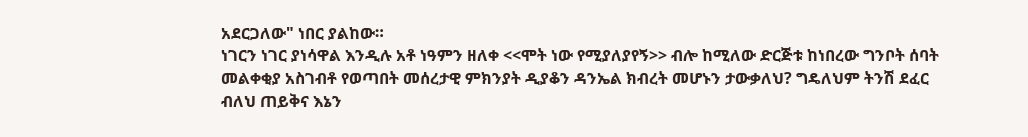አደርጋለው" ነበር ያልከው።
ነገርን ነገር ያነሳዋል እንዲሉ አቶ ነዓምን ዘለቀ <<ሞት ነው የሚያለያየኝ>> ብሎ ከሚለው ድርጅቱ ከነበረው ግንቦት ሰባት መልቀቂያ አስገብቶ የወጣበት መሰረታዊ ምክንያት ዲያቆን ዳንኤል ክብረት መሆኑን ታውቃለህ? ግዴለህም ትንሽ ደፈር ብለህ ጠይቅና እኔን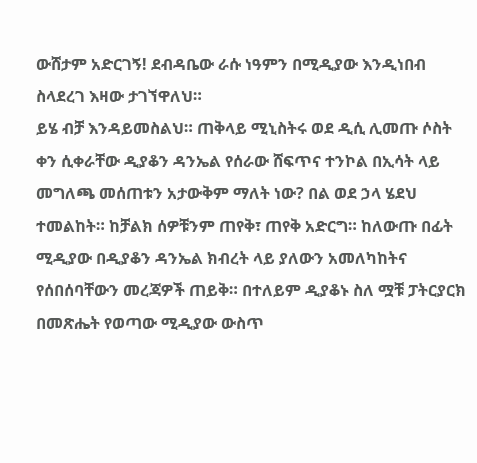ውሸታም አድርገኝ! ደብዳቤው ራሱ ነዓምን በሚዲያው እንዲነበብ ስላደረገ እዛው ታገኘዋለህ።
ይሄ ብቻ እንዳይመስልህ። ጠቅላይ ሚኒስትሩ ወደ ዲሲ ሊመጡ ሶስት ቀን ሲቀራቸው ዲያቆን ዳንኤል የሰራው ሸፍጥና ተንኮል በኢሳት ላይ መግለጫ መሰጠቱን አታውቅም ማለት ነው? በል ወደ ኃላ ሄደህ ተመልከት። ከቻልክ ሰዎቹንም ጠየቅ፣ ጠየቅ አድርግ። ከለውጡ በፊት ሚዲያው በዲያቆን ዳንኤል ክብረት ላይ ያለውን አመለካከትና የሰበሰባቸውን መረጃዎች ጠይቅ። በተለይም ዲያቆኑ ስለ ሟቹ ፓትርያርክ በመጽሔት የወጣው ሚዲያው ውስጥ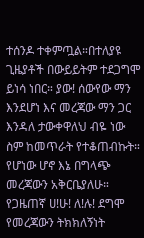ተሰንዶ ተቀምጧል።በተለያዩ ጊዜያቶች በውይይትም ተደጋግሞ ይነሳ ነበር። ያው! ሰውየው ማን እንደሆነ እና መረጃው ማን ጋር እንዳለ ታውቀዋለህ ብዬ ነው ስም ከመጥራት የተቆጠብኩት።
የሆነው ሆኖ እኔ በግላጭ መረጃውን አቅርቤያለሁ። የጋዜጠኛ ሀ!ሁ! ለ!ሉ! ደግሞ የመረጃውን ትክክለኝነት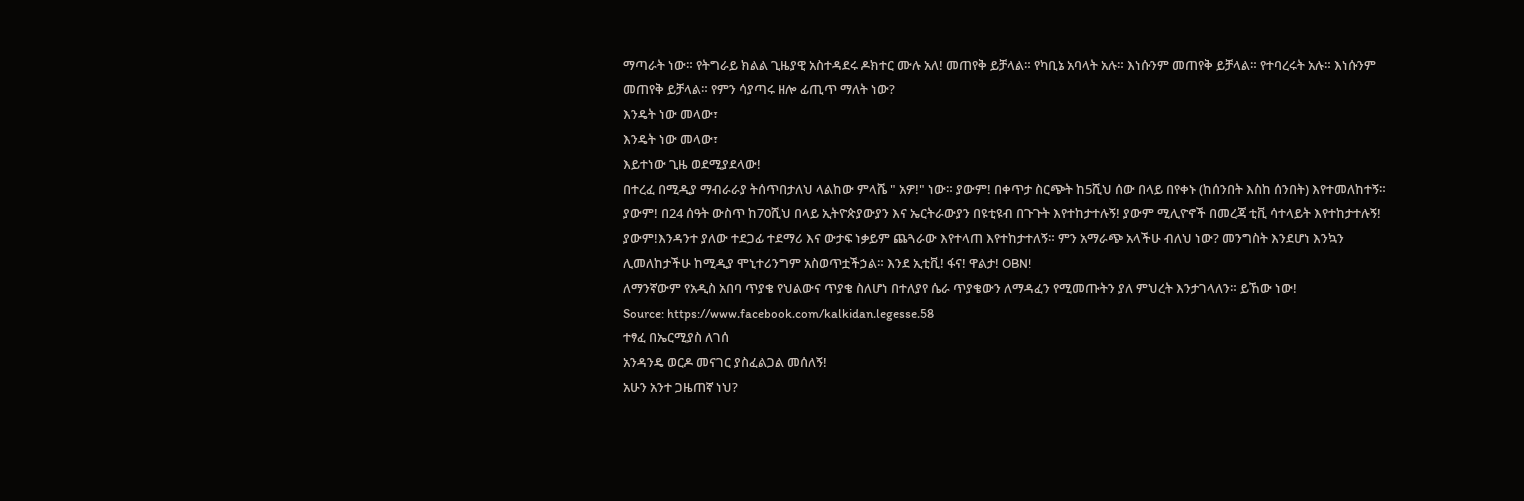ማጣራት ነው። የትግራይ ክልል ጊዜያዊ አስተዳደሩ ዶክተር ሙሉ አለ! መጠየቅ ይቻላል። የካቢኔ አባላት አሉ። እነሱንም መጠየቅ ይቻላል። የተባረሩት አሉ። እነሱንም መጠየቅ ይቻላል። የምን ሳያጣሩ ዘሎ ፊጢጥ ማለት ነው?
እንዴት ነው መላው፣
እንዴት ነው መላው፣
እይተነው ጊዜ ወደሚያደላው!
በተረፈ በሚዲያ ማብራራያ ትሰጥበታለህ ላልከው ምላሼ " አዎ!" ነው። ያውም! በቀጥታ ስርጭት ከ5ሺህ ሰው በላይ በየቀኑ (ከሰንበት እስከ ሰንበት) እየተመለከተኝ። ያውም! በ24 ሰዓት ውስጥ ከ70ሺህ በላይ ኢትዮጵያውያን እና ኤርትራውያን በዩቲዩብ በጉጉት እየተከታተሉኝ! ያውም ሚሊዮኖች በመረጃ ቲቪ ሳተላይት እየተከታተሉኝ! ያውም!እንዳንተ ያለው ተደጋፊ ተደማሪ እና ውታፍ ነቃይም ጨጓራው እየተላጠ እየተከታተለኝ። ምን አማራጭ አላችሁ ብለህ ነው? መንግስት እንደሆነ እንኳን ሊመለከታችሁ ከሚዲያ ሞኒተሪንግም አስወጥቷችኃል። እንደ ኢቲቪ! ፋና! ዋልታ! OBN!
ለማንኛውም የአዲስ አበባ ጥያቄ የህልውና ጥያቄ ስለሆነ በተለያየ ሴራ ጥያቄውን ለማዳፈን የሚመጡትን ያለ ምህረት እንታገላለን። ይኸው ነው!
Source: https://www.facebook.com/kalkidan.legesse.58
ተፃፈ በኤርሚያስ ለገሰ
አንዳንዴ ወርዶ መናገር ያስፈልጋል መሰለኝ!
አሁን አንተ ጋዜጠኛ ነህ?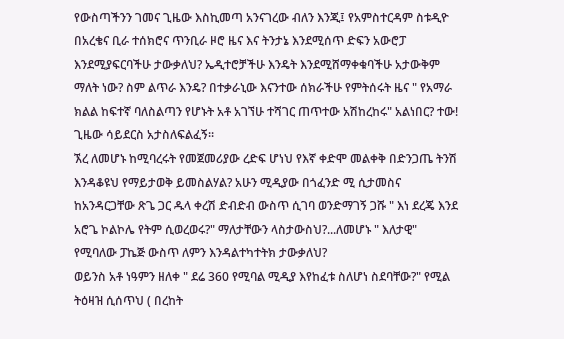የውስጣችንን ገመና ጊዜው እስኪመጣ አንናገረው ብለን እንጂ፤ የአምስተርዳም ስቱዲዮ በአረቄና ቢራ ተሰክሮና ጥንቢራ ዞሮ ዜና እና ትንታኔ እንደሚሰጥ ድፍን አውሮፓ እንደሚያፍርባችሁ ታውቃለህ? ኤዲተሮቻችሁ እንዴት እንደሚሸማቀቁባችሁ አታውቅም ማለት ነው? ስም ልጥራ እንዴ? በተቃራኒው እናንተው ሰክራችሁ የምትሰሩት ዜና " የአማራ ክልል ከፍተኛ ባለስልጣን የሆኑት አቶ አገኘሁ ተሻገር ጠጥተው አሽከረከሩ" አልነበር? ተው!
ጊዜው ሳይደርስ አታስለፍልፈኝ።
ኧረ ለመሆኑ ከሚባረሩት የመጀመሪያው ረድፍ ሆነህ የእኛ ቀድሞ መልቀቅ በድንጋጤ ትንሽ እንዳቆዩህ የማይታወቅ ይመስልሃል? አሁን ሚዲያው በጎፈንድ ሚ ሲታመስና ከአንዳርጋቸው ጽጌ ጋር ዱላ ቀረሽ ድብድብ ውስጥ ሲገባ ወንድማገኝ ጋሹ " እነ ደረጄ እንደ አሮጌ ኮልኮሌ የትም ሲወረወሩ?" ማለታቸውን ላስታውስህ?...ለመሆኑ " እለታዊ" የሚባለው ፓኬጅ ውስጥ ለምን እንዳልተካተትክ ታውቃለህ?
ወይንስ አቶ ነዓምን ዘለቀ " ደሬ 360 የሚባል ሚዲያ እየከፈቱ ስለሆነ ስደባቸው?" የሚል ትዕዛዝ ሲሰጥህ ( በረከት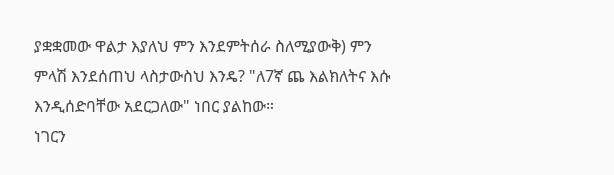ያቋቋመው ዋልታ እያለህ ምን እንደምትሰራ ስለሚያውቅ) ምን ምላሽ እንደሰጠህ ላስታውስህ እንዴ? "ለ7ኛ ጨ እልክለትና እሱ እንዲሰድባቸው አደርጋለው" ነበር ያልከው።
ነገርን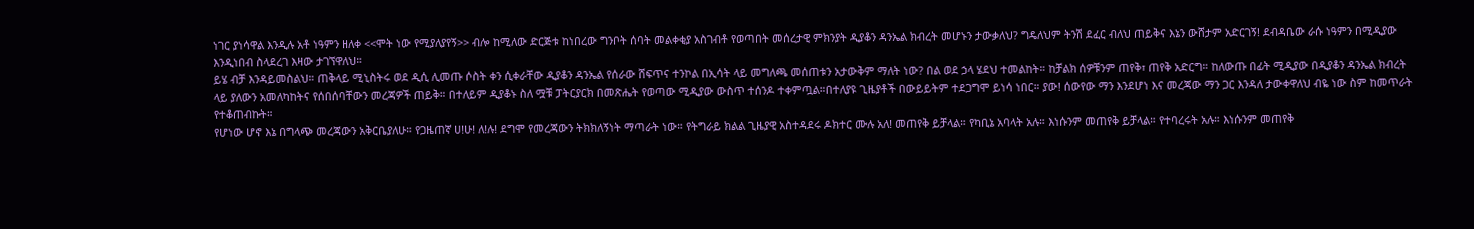ነገር ያነሳዋል እንዲሉ አቶ ነዓምን ዘለቀ <<ሞት ነው የሚያለያየኝ>> ብሎ ከሚለው ድርጅቱ ከነበረው ግንቦት ሰባት መልቀቂያ አስገብቶ የወጣበት መሰረታዊ ምክንያት ዲያቆን ዳንኤል ክብረት መሆኑን ታውቃለህ? ግዴለህም ትንሽ ደፈር ብለህ ጠይቅና እኔን ውሸታም አድርገኝ! ደብዳቤው ራሱ ነዓምን በሚዲያው እንዲነበብ ስላደረገ እዛው ታገኘዋለህ።
ይሄ ብቻ እንዳይመስልህ። ጠቅላይ ሚኒስትሩ ወደ ዲሲ ሊመጡ ሶስት ቀን ሲቀራቸው ዲያቆን ዳንኤል የሰራው ሸፍጥና ተንኮል በኢሳት ላይ መግለጫ መሰጠቱን አታውቅም ማለት ነው? በል ወደ ኃላ ሄደህ ተመልከት። ከቻልክ ሰዎቹንም ጠየቅ፣ ጠየቅ አድርግ። ከለውጡ በፊት ሚዲያው በዲያቆን ዳንኤል ክብረት ላይ ያለውን አመለካከትና የሰበሰባቸውን መረጃዎች ጠይቅ። በተለይም ዲያቆኑ ስለ ሟቹ ፓትርያርክ በመጽሔት የወጣው ሚዲያው ውስጥ ተሰንዶ ተቀምጧል።በተለያዩ ጊዜያቶች በውይይትም ተደጋግሞ ይነሳ ነበር። ያው! ሰውየው ማን እንደሆነ እና መረጃው ማን ጋር እንዳለ ታውቀዋለህ ብዬ ነው ስም ከመጥራት የተቆጠብኩት።
የሆነው ሆኖ እኔ በግላጭ መረጃውን አቅርቤያለሁ። የጋዜጠኛ ሀ!ሁ! ለ!ሉ! ደግሞ የመረጃውን ትክክለኝነት ማጣራት ነው። የትግራይ ክልል ጊዜያዊ አስተዳደሩ ዶክተር ሙሉ አለ! መጠየቅ ይቻላል። የካቢኔ አባላት አሉ። እነሱንም መጠየቅ ይቻላል። የተባረሩት አሉ። እነሱንም መጠየቅ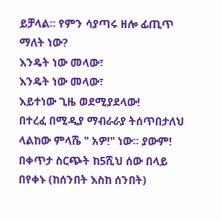ይቻላል። የምን ሳያጣሩ ዘሎ ፊጢጥ ማለት ነው?
እንዴት ነው መላው፣
እንዴት ነው መላው፣
እይተነው ጊዜ ወደሚያደላው!
በተረፈ በሚዲያ ማብራራያ ትሰጥበታለህ ላልከው ምላሼ " አዎ!" ነው። ያውም! በቀጥታ ስርጭት ከ5ሺህ ሰው በላይ በየቀኑ (ከሰንበት እስከ ሰንበት)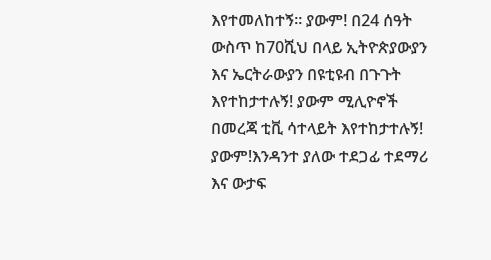እየተመለከተኝ። ያውም! በ24 ሰዓት ውስጥ ከ70ሺህ በላይ ኢትዮጵያውያን እና ኤርትራውያን በዩቲዩብ በጉጉት እየተከታተሉኝ! ያውም ሚሊዮኖች በመረጃ ቲቪ ሳተላይት እየተከታተሉኝ! ያውም!እንዳንተ ያለው ተደጋፊ ተደማሪ እና ውታፍ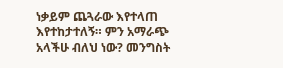ነቃይም ጨጓራው እየተላጠ እየተከታተለኝ። ምን አማራጭ አላችሁ ብለህ ነው? መንግስት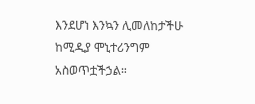እንደሆነ እንኳን ሊመለከታችሁ ከሚዲያ ሞኒተሪንግም አስወጥቷችኃል።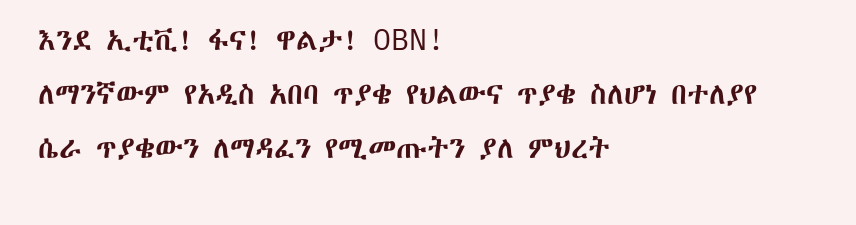እንደ ኢቲቪ! ፋና! ዋልታ! OBN!
ለማንኛውም የአዲስ አበባ ጥያቄ የህልውና ጥያቄ ስለሆነ በተለያየ ሴራ ጥያቄውን ለማዳፈን የሚመጡትን ያለ ምህረት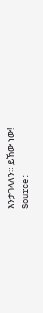እንታገላለን። ይኸው ነው!
Source: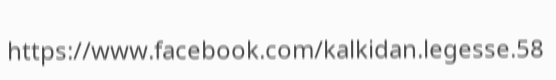https://www.facebook.com/kalkidan.legesse.58